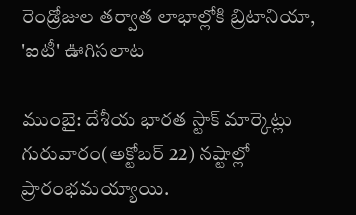రెండ్రోజుల తర్వాత లాభాల్లోకి బ్రిటానియా, 'ఐటీ' ఊగిసలాట

ముంబై: దేశీయ భారత స్టాక్ మార్కెట్లు గురువారం(అక్టోబర్ 22) నష్టాల్లో ప్రారంభమయ్యాయి.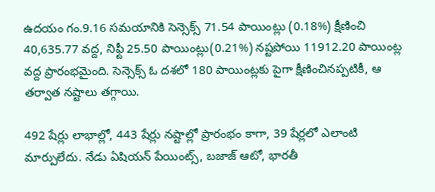ఉదయం గం.9.16 సమయానికి సెన్సెక్స్ 71.54 పాయింట్లు (0.18%) క్షీణించి 40,635.77 వద్ద, నిఫ్టీ 25.50 పాయింట్లు(0.21%) నష్టపోయి 11912.20 పాయింట్ల వద్ద ప్రారంభమైంది. సెన్సెక్స్ ఓ దశలో 180 పాయింట్లకు పైగా క్షీణించినప్పటికీ, ఆ తర్వాత నష్టాలు తగ్గాయి.

492 షేర్లు లాభాల్లో, 443 షేర్లు నష్టాల్లో ప్రారంభం కాగా, 39 షేర్లలో ఎలాంటి మార్పులేదు. నేడు ఏషియన్ పేయింట్స్, బజాజ్ ఆటో, భారతీ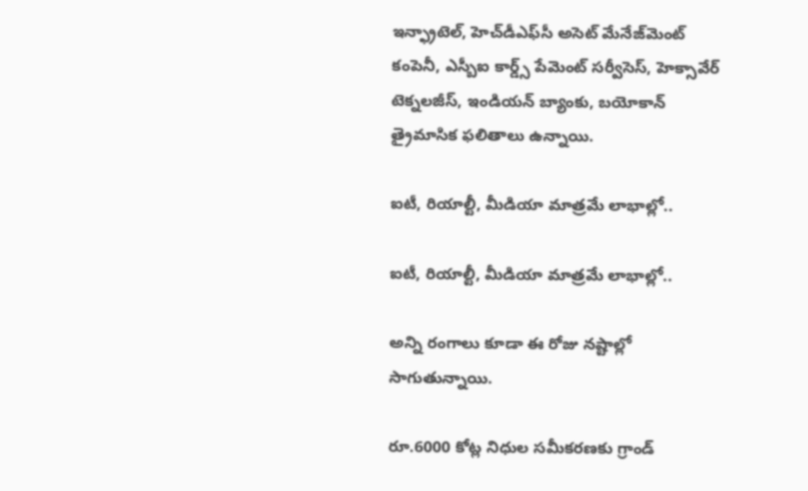ఇన్ఫ్రాటెల్, హెచ్‌డీఎఫ్‌సీ అసెట్ మేనేజ్‌మెంట్ కంపెనీ, ఎస్బీఐ కార్డ్స్ పేమెంట్ సర్వీసెస్, హెక్సావేర్ టెక్నలజీస్, ఇండియన్ బ్యాంకు, బయోకాన్ త్రైమాసిక ఫలితాలు ఉన్నాయి.

ఐటీ, రియాల్టీ, మీడియా మాత్రమే లాభాల్లో..

ఐటీ, రియాల్టీ, మీడియా మాత్రమే లాభాల్లో..

అన్ని రంగాలు కూడా ఈ రోజు నష్టాల్లో సాగుతున్నాయి.

రూ.6000 కోట్ల నిధుల సమీకరణకు గ్రాండ్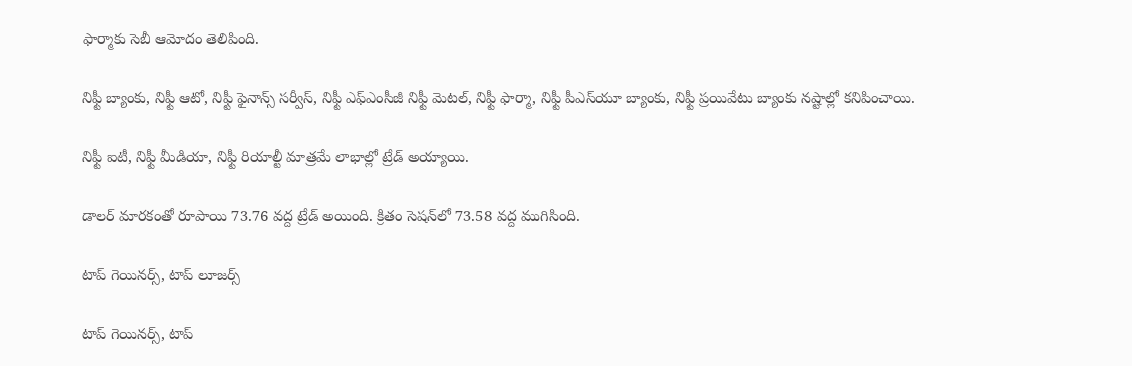ఫార్మాకు సెబీ ఆమోదం తెలిపింది.

నిఫ్టీ బ్యాంకు, నిఫ్టీ ఆటో, నిఫ్టీ ఫైనాన్స్ సర్వీస్, నిఫ్టీ ఎఫ్ఎంసీజీ నిఫ్టీ మెటల్, నిఫ్టీ ఫార్మా, నిఫ్టీ పీఎస్‌యూ బ్యాంకు, నిఫ్టీ ప్రయివేటు బ్యాంకు నష్టాల్లో కనిపించాయి.

నిఫ్టీ ఐటీ, నిఫ్టీ మీడియా, నిఫ్టీ రియాల్టీ మాత్రమే లాభాల్లో ట్రేడ్ అయ్యాయి.

డాలర్ మారకంతో రూపాయి 73.76 వద్ద ట్రేడ్ అయింది. క్రితం సెషన్‌లో 73.58 వద్ద ముగిసింది.

టాప్ గెయినర్స్, టాప్ లూజర్స్

టాప్ గెయినర్స్, టాప్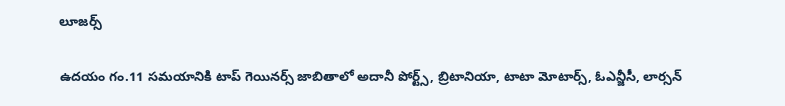లూజర్స్

ఉదయం గం.11 సమయానికి టాప్ గెయినర్స్ జాబితాలో అదానీ పోర్ట్స్, బ్రిటానియా, టాటా మోటార్స్, ఓఎన్జీసీ, లార్సన్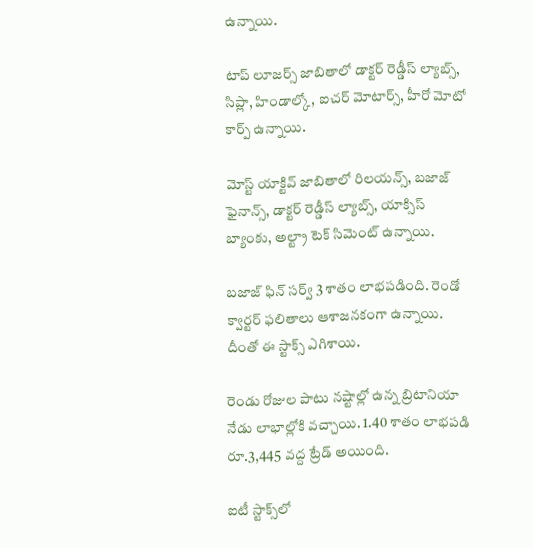ఉన్నాయి.

టాప్ లూజర్స్ జాబితాలో డాక్టర్ రెడ్డీస్ ల్యాబ్స్, సిప్లా, హిండాల్కో, ఐచర్ మోటార్స్, హీరో మోటో కార్ప్ ఉన్నాయి.

మోస్ట్ యాక్టివ్ జాబితాలో రిలయన్స్, బజాజ్ ఫైనాన్స్, డాక్టర్ రెడ్డీస్ ల్యాబ్స్, యాక్సిస్ బ్యాంకు, అల్ట్రా టెక్ సిమెంట్ ఉన్నాయి.

బజాజ్ ఫిన్ సర్వ్ 3 శాతం లాభపడింది. రెండో క్వార్టర్ ఫలితాలు ఆశాజనకంగా ఉన్నాయి. దీంతో ఈ స్టాక్స్ ఎగిశాయి.

రెండు రోజుల పాటు నష్టాల్లో ఉన్న బ్రిటానియా నేడు లాభాల్లోకి వచ్చాయి. 1.40 శాతం లాభపడి రూ.3,445 వద్ద ట్రేడ్ అయింది.

ఐటీ స్టాక్స్‌లో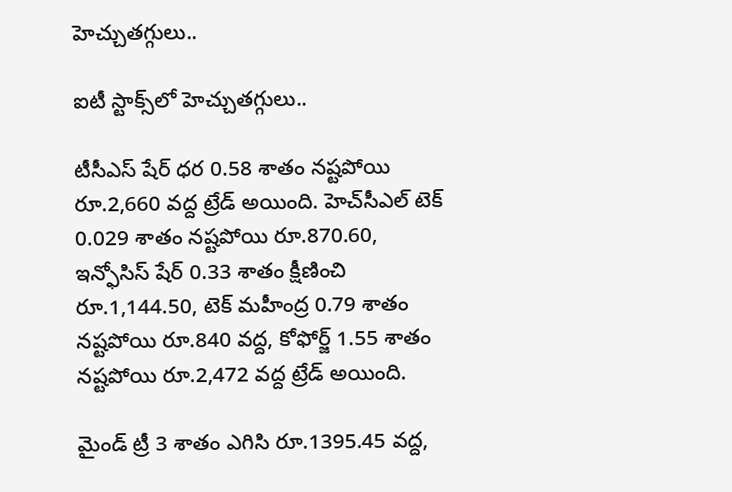హెచ్చుతగ్గులు..

ఐటీ స్టాక్స్‌లో హెచ్చుతగ్గులు..

టీసీఎస్ షేర్ ధర 0.58 శాతం నష్టపోయి రూ.2,660 వద్ద ట్రేడ్ అయింది. హెచ్‌సీఎల్ టెక్ 0.029 శాతం నష్టపోయి రూ.870.60, ఇన్ఫోసిస్ షేర్ 0.33 శాతం క్షీణించి రూ.1,144.50, టెక్ మహీంద్ర 0.79 శాతం నష్టపోయి రూ.840 వద్ద, కోఫోర్జ్ 1.55 శాతం నష్టపోయి రూ.2,472 వద్ద ట్రేడ్ అయింది.

మైండ్ ట్రీ 3 శాతం ఎగిసి రూ.1395.45 వద్ద,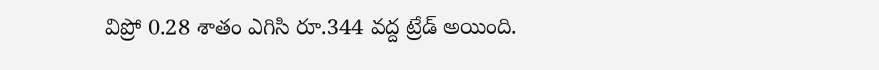విప్రో 0.28 శాతం ఎగిసి రూ.344 వద్ద ట్రేడ్ అయింది.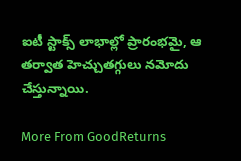ఐటీ స్టాక్స్ లాభాల్లో ప్రారంభమై, ఆ తర్వాత హెచ్చుతగ్గులు నమోదు చేస్తున్నాయి.

More From GoodReturns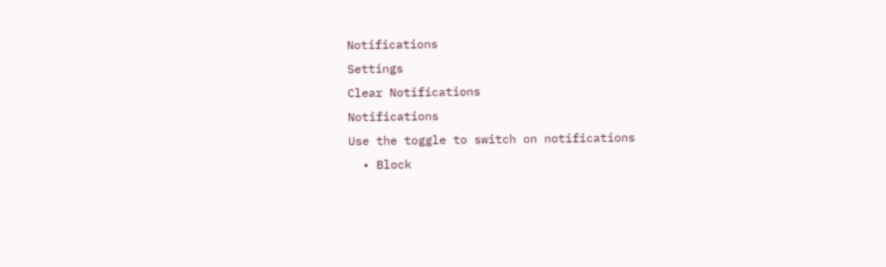Notifications
Settings
Clear Notifications
Notifications
Use the toggle to switch on notifications
  • Block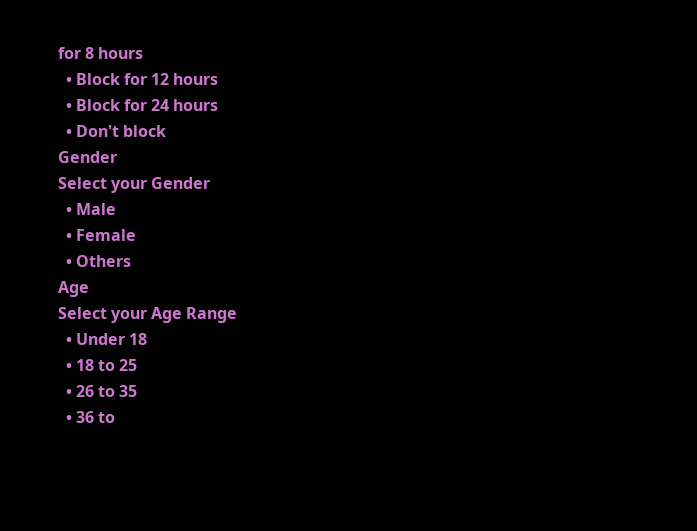for 8 hours
  • Block for 12 hours
  • Block for 24 hours
  • Don't block
Gender
Select your Gender
  • Male
  • Female
  • Others
Age
Select your Age Range
  • Under 18
  • 18 to 25
  • 26 to 35
  • 36 to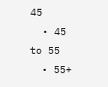45
  • 45 to 55
  • 55+